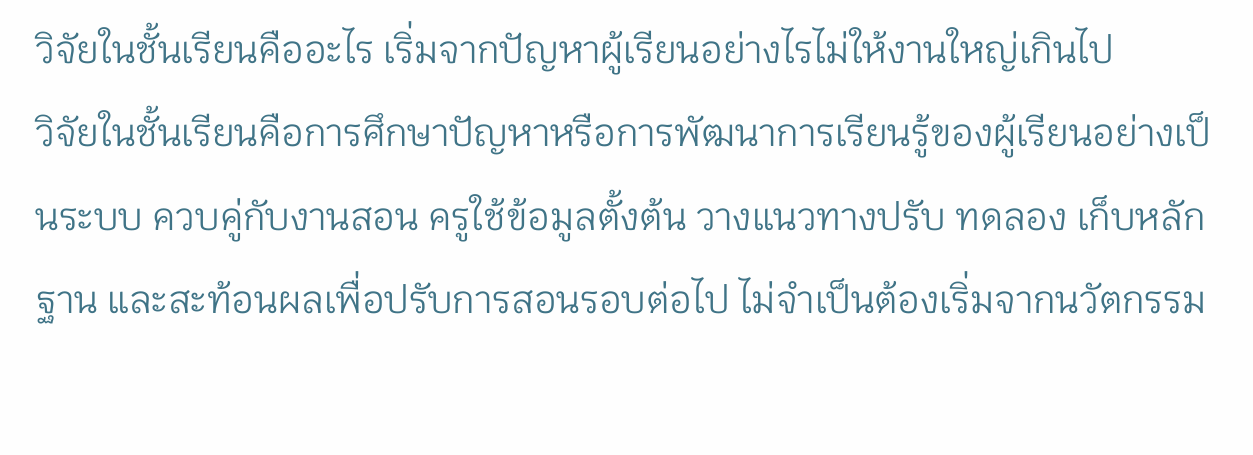วิจัยในชั้นเรียนคืออะไร เริ่มจากปัญหาผู้เรียนอย่างไรไม่ให้งานใหญ่เกินไป
วิจัยในชั้นเรียนคือการศึกษาปัญหาหรือการพัฒนาการเรียนรู้ของผู้เรียนอย่างเป็นระบบ ควบคู่กับงานสอน ครูใช้ข้อมูลตั้งต้น วางแนวทางปรับ ทดลอง เก็บหลักฐาน และสะท้อนผลเพื่อปรับการสอนรอบต่อไป ไม่จำเป็นต้องเริ่มจากนวัตกรรม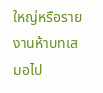ใหญ่หรือรายงานห้าบทเสมอไป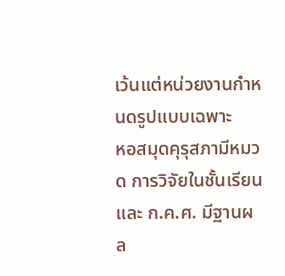เว้นแต่หน่วยงานกำหนดรูปแบบเฉพาะ
หอสมุดคุรุสภามีหมวด การวิจัยในชั้นเรียน และ ก.ค.ศ. มีฐานผล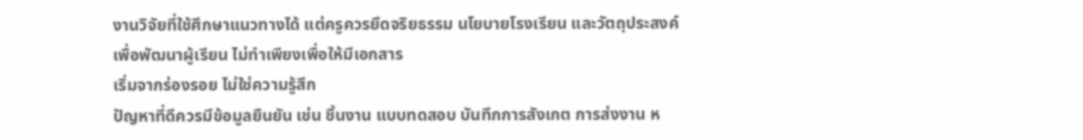งานวิจัยที่ใช้ศึกษาแนวทางได้ แต่ครูควรยึดจริยธรรม นโยบายโรงเรียน และวัตถุประสงค์เพื่อพัฒนาผู้เรียน ไม่ทำเพียงเพื่อให้มีเอกสาร
เริ่มจากร่องรอย ไม่ใช่ความรู้สึก
ปัญหาที่ดีควรมีข้อมูลยืนยัน เช่น ชิ้นงาน แบบทดสอบ บันทึกการสังเกต การส่งงาน ห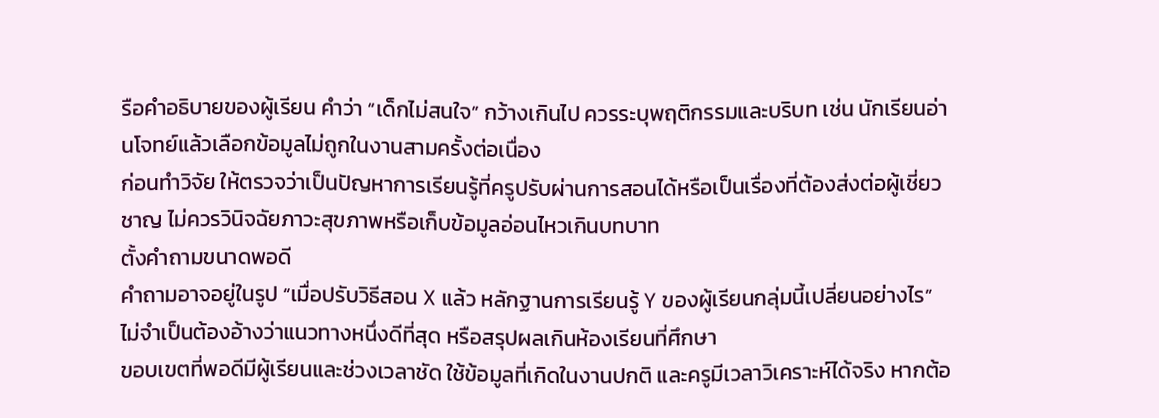รือคำอธิบายของผู้เรียน คำว่า “เด็กไม่สนใจ” กว้างเกินไป ควรระบุพฤติกรรมและบริบท เช่น นักเรียนอ่านโจทย์แล้วเลือกข้อมูลไม่ถูกในงานสามครั้งต่อเนื่อง
ก่อนทำวิจัย ให้ตรวจว่าเป็นปัญหาการเรียนรู้ที่ครูปรับผ่านการสอนได้หรือเป็นเรื่องที่ต้องส่งต่อผู้เชี่ยวชาญ ไม่ควรวินิจฉัยภาวะสุขภาพหรือเก็บข้อมูลอ่อนไหวเกินบทบาท
ตั้งคำถามขนาดพอดี
คำถามอาจอยู่ในรูป “เมื่อปรับวิธีสอน X แล้ว หลักฐานการเรียนรู้ Y ของผู้เรียนกลุ่มนี้เปลี่ยนอย่างไร” ไม่จำเป็นต้องอ้างว่าแนวทางหนึ่งดีที่สุด หรือสรุปผลเกินห้องเรียนที่ศึกษา
ขอบเขตที่พอดีมีผู้เรียนและช่วงเวลาชัด ใช้ข้อมูลที่เกิดในงานปกติ และครูมีเวลาวิเคราะห์ได้จริง หากต้อ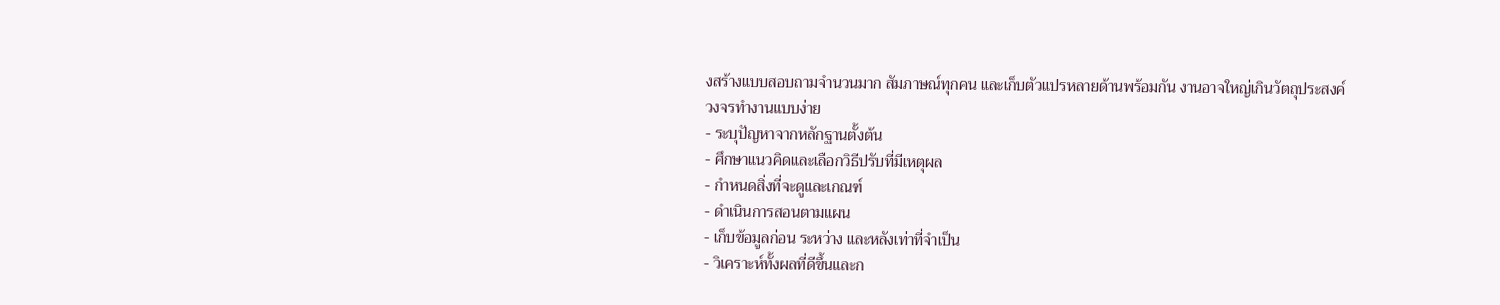งสร้างแบบสอบถามจำนวนมาก สัมภาษณ์ทุกคน และเก็บตัวแปรหลายด้านพร้อมกัน งานอาจใหญ่เกินวัตถุประสงค์
วงจรทำงานแบบง่าย
- ระบุปัญหาจากหลักฐานตั้งต้น
- ศึกษาแนวคิดและเลือกวิธีปรับที่มีเหตุผล
- กำหนดสิ่งที่จะดูและเกณฑ์
- ดำเนินการสอนตามแผน
- เก็บข้อมูลก่อน ระหว่าง และหลังเท่าที่จำเป็น
- วิเคราะห์ทั้งผลที่ดีขึ้นและก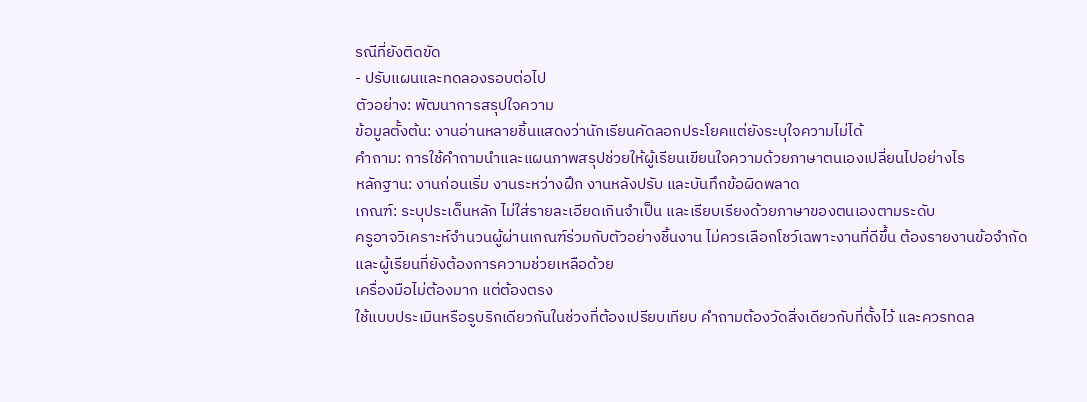รณีที่ยังติดขัด
- ปรับแผนและทดลองรอบต่อไป
ตัวอย่าง: พัฒนาการสรุปใจความ
ข้อมูลตั้งต้น: งานอ่านหลายชิ้นแสดงว่านักเรียนคัดลอกประโยคแต่ยังระบุใจความไม่ได้
คำถาม: การใช้คำถามนำและแผนภาพสรุปช่วยให้ผู้เรียนเขียนใจความด้วยภาษาตนเองเปลี่ยนไปอย่างไร
หลักฐาน: งานก่อนเริ่ม งานระหว่างฝึก งานหลังปรับ และบันทึกข้อผิดพลาด
เกณฑ์: ระบุประเด็นหลัก ไม่ใส่รายละเอียดเกินจำเป็น และเรียบเรียงด้วยภาษาของตนเองตามระดับ
ครูอาจวิเคราะห์จำนวนผู้ผ่านเกณฑ์ร่วมกับตัวอย่างชิ้นงาน ไม่ควรเลือกโชว์เฉพาะงานที่ดีขึ้น ต้องรายงานข้อจำกัดและผู้เรียนที่ยังต้องการความช่วยเหลือด้วย
เครื่องมือไม่ต้องมาก แต่ต้องตรง
ใช้แบบประเมินหรือรูบริกเดียวกันในช่วงที่ต้องเปรียบเทียบ คำถามต้องวัดสิ่งเดียวกับที่ตั้งไว้ และควรทดล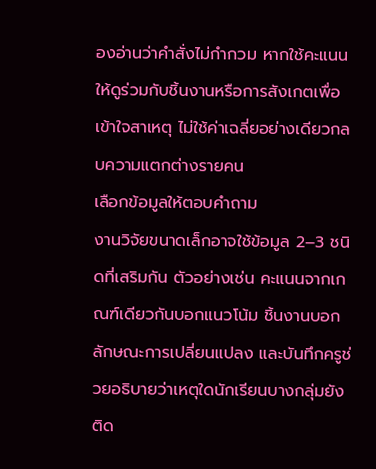องอ่านว่าคำสั่งไม่กำกวม หากใช้คะแนน ให้ดูร่วมกับชิ้นงานหรือการสังเกตเพื่อเข้าใจสาเหตุ ไม่ใช้ค่าเฉลี่ยอย่างเดียวกลบความแตกต่างรายคน
เลือกข้อมูลให้ตอบคำถาม
งานวิจัยขนาดเล็กอาจใช้ข้อมูล 2–3 ชนิดที่เสริมกัน ตัวอย่างเช่น คะแนนจากเกณฑ์เดียวกันบอกแนวโน้ม ชิ้นงานบอกลักษณะการเปลี่ยนแปลง และบันทึกครูช่วยอธิบายว่าเหตุใดนักเรียนบางกลุ่มยังติด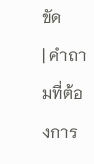ขัด
| คำถามที่ต้องการ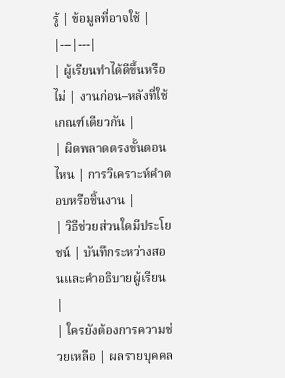รู้ | ข้อมูลที่อาจใช้ |
|---|---|
| ผู้เรียนทำได้ดีขึ้นหรือไม่ | งานก่อน–หลังที่ใช้เกณฑ์เดียวกัน |
| ผิดพลาดตรงขั้นตอนไหน | การวิเคราะห์คำตอบหรือชิ้นงาน |
| วิธีช่วยส่วนใดมีประโยชน์ | บันทึกระหว่างสอนและคำอธิบายผู้เรียน |
| ใครยังต้องการความช่วยเหลือ | ผลรายบุคคล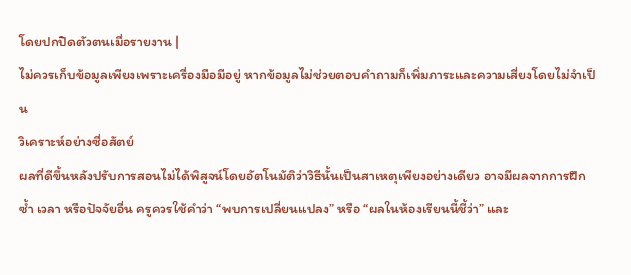โดยปกปิดตัวตนเมื่อรายงาน |
ไม่ควรเก็บข้อมูลเพียงเพราะเครื่องมือมีอยู่ หากข้อมูลไม่ช่วยตอบคำถามก็เพิ่มภาระและความเสี่ยงโดยไม่จำเป็น
วิเคราะห์อย่างซื่อสัตย์
ผลที่ดีขึ้นหลังปรับการสอนไม่ได้พิสูจน์โดยอัตโนมัติว่าวิธีนั้นเป็นสาเหตุเพียงอย่างเดียว อาจมีผลจากการฝึกซ้ำ เวลา หรือปัจจัยอื่น ครูควรใช้คำว่า “พบการเปลี่ยนแปลง” หรือ “ผลในห้องเรียนนี้ชี้ว่า” และ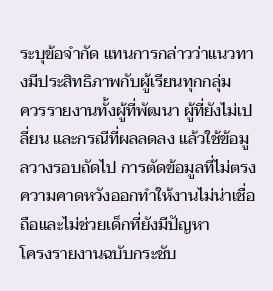ระบุข้อจำกัด แทนการกล่าวว่าแนวทางมีประสิทธิภาพกับผู้เรียนทุกกลุ่ม
ควรรายงานทั้งผู้ที่พัฒนา ผู้ที่ยังไม่เปลี่ยน และกรณีที่ผลลดลง แล้วใช้ข้อมูลวางรอบถัดไป การตัดข้อมูลที่ไม่ตรงความคาดหวังออกทำให้งานไม่น่าเชื่อถือและไม่ช่วยเด็กที่ยังมีปัญหา
โครงรายงานฉบับกระชับ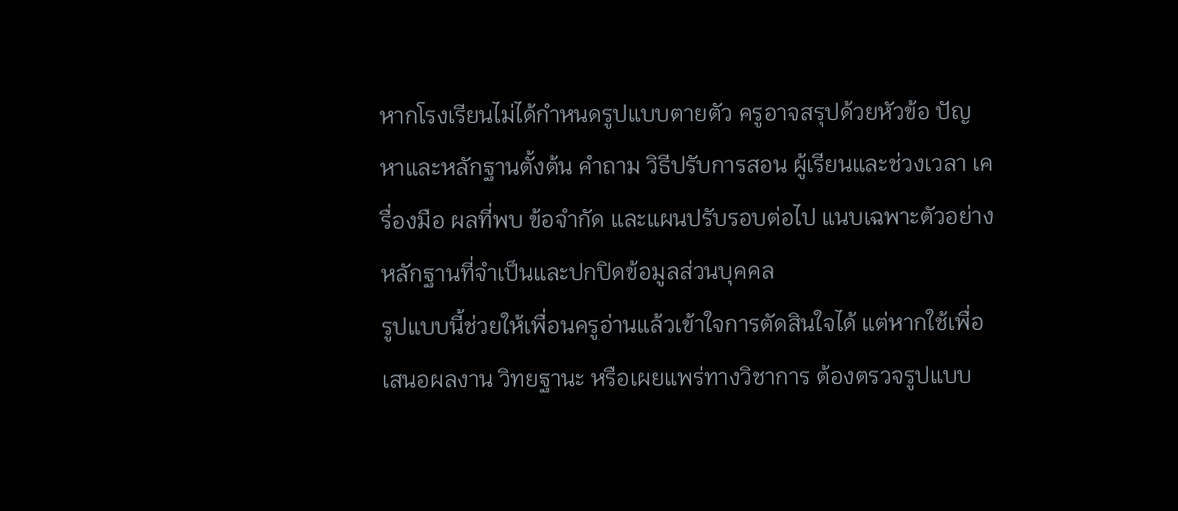หากโรงเรียนไม่ได้กำหนดรูปแบบตายตัว ครูอาจสรุปด้วยหัวข้อ ปัญหาและหลักฐานตั้งต้น คำถาม วิธีปรับการสอน ผู้เรียนและช่วงเวลา เครื่องมือ ผลที่พบ ข้อจำกัด และแผนปรับรอบต่อไป แนบเฉพาะตัวอย่างหลักฐานที่จำเป็นและปกปิดข้อมูลส่วนบุคคล
รูปแบบนี้ช่วยให้เพื่อนครูอ่านแล้วเข้าใจการตัดสินใจได้ แต่หากใช้เพื่อเสนอผลงาน วิทยฐานะ หรือเผยแพร่ทางวิชาการ ต้องตรวจรูปแบบ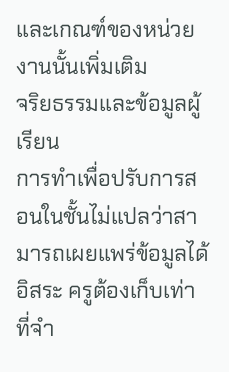และเกณฑ์ของหน่วยงานนั้นเพิ่มเติม
จริยธรรมและข้อมูลผู้เรียน
การทำเพื่อปรับการสอนในชั้นไม่แปลว่าสามารถเผยแพร่ข้อมูลได้อิสระ ครูต้องเก็บเท่าที่จำ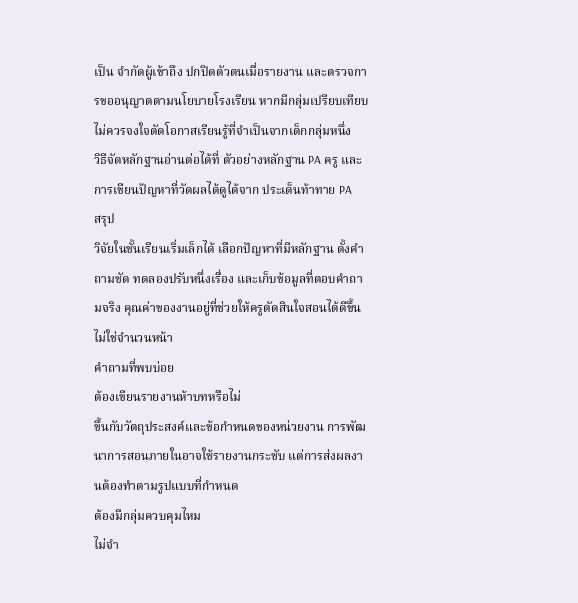เป็น จำกัดผู้เข้าถึง ปกปิดตัวตนเมื่อรายงาน และตรวจการขออนุญาตตามนโยบายโรงเรียน หากมีกลุ่มเปรียบเทียบ ไม่ควรจงใจตัดโอกาสเรียนรู้ที่จำเป็นจากเด็กกลุ่มหนึ่ง
วิธีจัดหลักฐานอ่านต่อได้ที่ ตัวอย่างหลักฐาน PA ครู และการเขียนปัญหาที่วัดผลได้ดูได้จาก ประเด็นท้าทาย PA
สรุป
วิจัยในชั้นเรียนเริ่มเล็กได้ เลือกปัญหาที่มีหลักฐาน ตั้งคำถามชัด ทดลองปรับหนึ่งเรื่อง และเก็บข้อมูลที่ตอบคำถามจริง คุณค่าของงานอยู่ที่ช่วยให้ครูตัดสินใจสอนได้ดีขึ้น ไม่ใช่จำนวนหน้า
คำถามที่พบบ่อย
ต้องเขียนรายงานห้าบทหรือไม่
ขึ้นกับวัตถุประสงค์และข้อกำหนดของหน่วยงาน การพัฒนาการสอนภายในอาจใช้รายงานกระชับ แต่การส่งผลงานต้องทำตามรูปแบบที่กำหนด
ต้องมีกลุ่มควบคุมไหม
ไม่จำ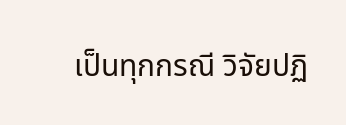เป็นทุกกรณี วิจัยปฏิ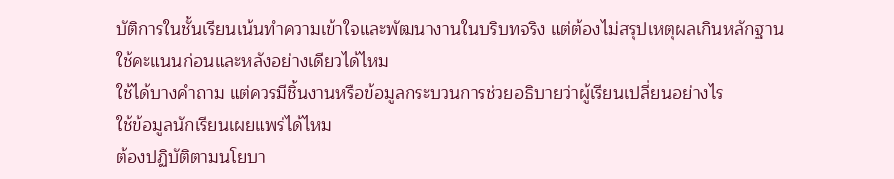บัติการในชั้นเรียนเน้นทำความเข้าใจและพัฒนางานในบริบทจริง แต่ต้องไม่สรุปเหตุผลเกินหลักฐาน
ใช้คะแนนก่อนและหลังอย่างเดียวได้ไหม
ใช้ได้บางคำถาม แต่ควรมีชิ้นงานหรือข้อมูลกระบวนการช่วยอธิบายว่าผู้เรียนเปลี่ยนอย่างไร
ใช้ข้อมูลนักเรียนเผยแพร่ได้ไหม
ต้องปฏิบัติตามนโยบา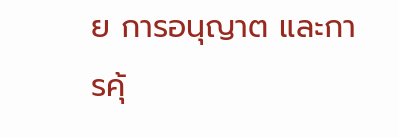ย การอนุญาต และการคุ้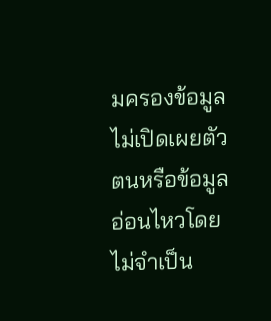มครองข้อมูล ไม่เปิดเผยตัวตนหรือข้อมูลอ่อนไหวโดยไม่จำเป็น